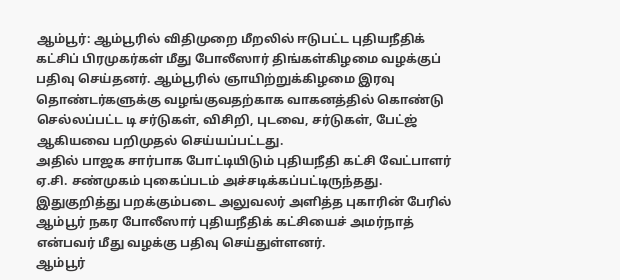ஆம்பூர்: ஆம்பூரில் விதிமுறை மீறலில் ஈடுபட்ட புதியநீதிக் கட்சிப் பிரமுகர்கள் மீது போலீஸார் திங்கள்கிழமை வழக்குப் பதிவு செய்தனர். ஆம்பூரில் ஞாயிற்றுக்கிழமை இரவு தொண்டர்களுக்கு வழங்குவதற்காக வாகனத்தில் கொண்டு செல்லப்பட்ட டி சர்டுகள், விசிறி, புடவை, சர்டுகள், பேட்ஜ் ஆகியவை பறிமுதல் செய்யப்பட்டது.
அதில் பாஜக சார்பாக போட்டியிடும் புதியநீதி கட்சி வேட்பாளர் ஏ.சி. சண்முகம் புகைப்படம் அச்சடிக்கப்பட்டிருந்தது. இதுகுறித்து பறக்கும்படை அலுவலர் அளித்த புகாரின் பேரில் ஆம்பூர் நகர போலீஸார் புதியநீதிக் கட்சியைச் அமர்நாத் என்பவர் மீது வழக்கு பதிவு செய்துள்ளனர்.
ஆம்பூர்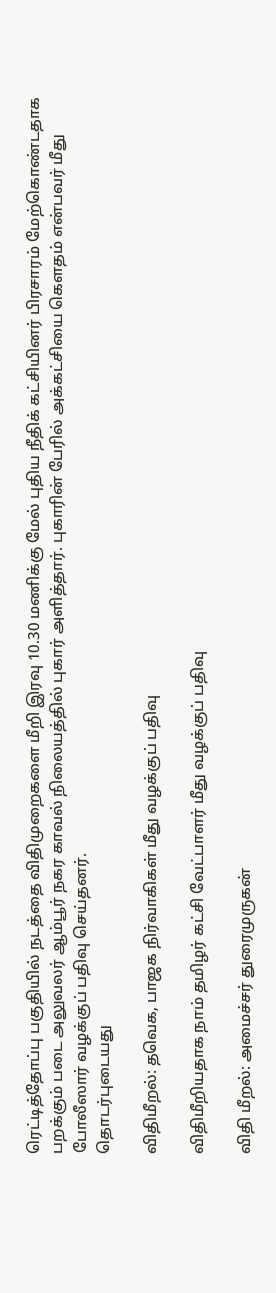ரெட்டித்தோப்பு பகுதியில் நடத்தை விதிமுறைகளை மீறி இரவு 10.30 மணிக்கு மேல் புதிய நீதிக் கட்சியினர் பிரசாரம் மேற்கொண்டதாக பறக்கும் படை அலுவலர் ஆம்பூர் நகர காவல் நிலையத்தில் புகார் அளித்தார். புகாரின் பேரில் அக்கட்சியை கெளதம் என்பவர் மீது போலீஸார் வழக்குப் பதிவு செய்தனர்.
தொடர்புடையது

விதிமீறல்: தவெக, பாஜக நிர்வாகிகள் மீது வழக்குப் பதிவு

விதிமீறியதாக நாம் தமிழர் கட்சி வேட்பாளர் மீது வழக்குப் பதிவு

விதி மீறல்: அமைச்சர் துரைமுருகன்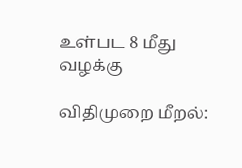உள்பட 8 மீது வழக்கு

விதிமுறை மீறல்: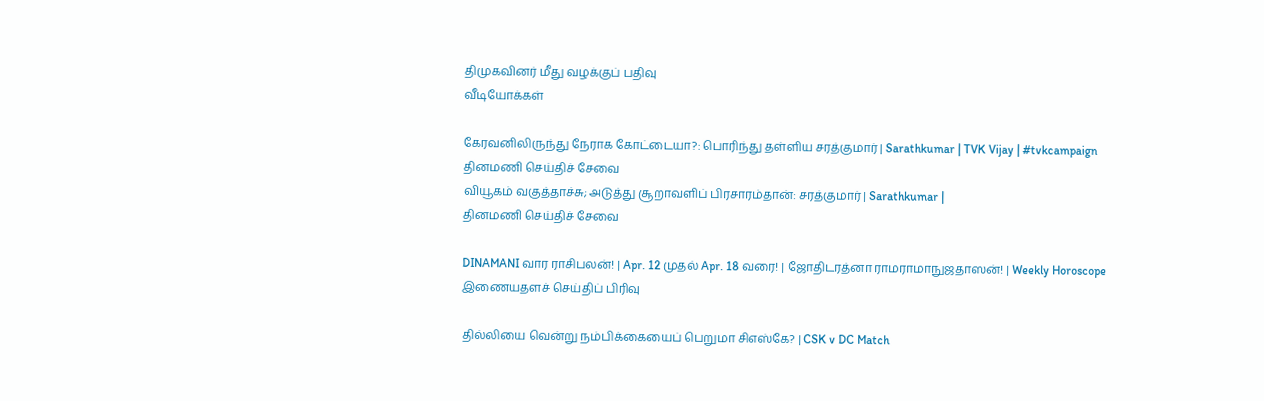திமுகவினர் மீது வழக்குப் பதிவு
வீடியோக்கள்

கேரவனிலிருந்து நேராக கோட்டையா?: பொரிந்து தள்ளிய சரத்குமார் | Sarathkumar | TVK Vijay | #tvkcampaign
தினமணி செய்திச் சேவை
வியூகம் வகுத்தாச்சு; அடுத்து சூறாவளிப் பிரசாரம்தான்: சரத்குமார் | Sarathkumar |
தினமணி செய்திச் சேவை

DINAMANI வார ராசிபலன்! | Apr. 12 முதல் Apr. 18 வரை! | ஜோதிடரத்னா ராமராமாநுஜதாஸன்! | Weekly Horoscope
இணையதளச் செய்திப் பிரிவு

தில்லியை வென்று நம்பிக்கையைப் பெறுமா சிஎஸ்கே? | CSK v DC Match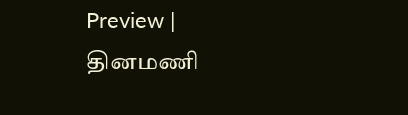Preview |
தினமணி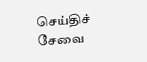செய்திச் சேவை